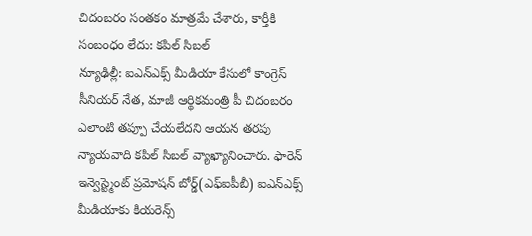చిదంబరం సంతకం మాత్రమే చేశారు, కార్తీకి సంబంధం లేదు: కపిల్ సిబల్
న్యూఢిల్లీ: ఐఎన్ఎక్స్ మీడియా కేసులో కాంగ్రెస్ సీనియర్ నేత, మాజీ ఆర్థికమంత్రి పీ చిదంబరం ఎలాంటి తప్పూ చేయలేదని ఆయన తరపు న్యాయవాది కపిల్ సిబల్ వ్యాఖ్యానించారు. ఫారెన్ ఇన్వెస్ట్మెంట్ ప్రమోషన్ బోర్డ్(ఎఫ్ఐపీబీ) ఐఎన్ఎక్స్ మీడియాకు కియరెన్స్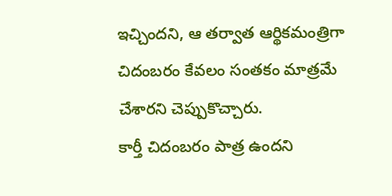ఇచ్చిందని, ఆ తర్వాత ఆర్థికమంత్రిగా చిదంబరం కేవలం సంతకం మాత్రమే చేశారని చెప్పుకొచ్చారు.
కార్తీ చిదంబరం పాత్ర ఉందని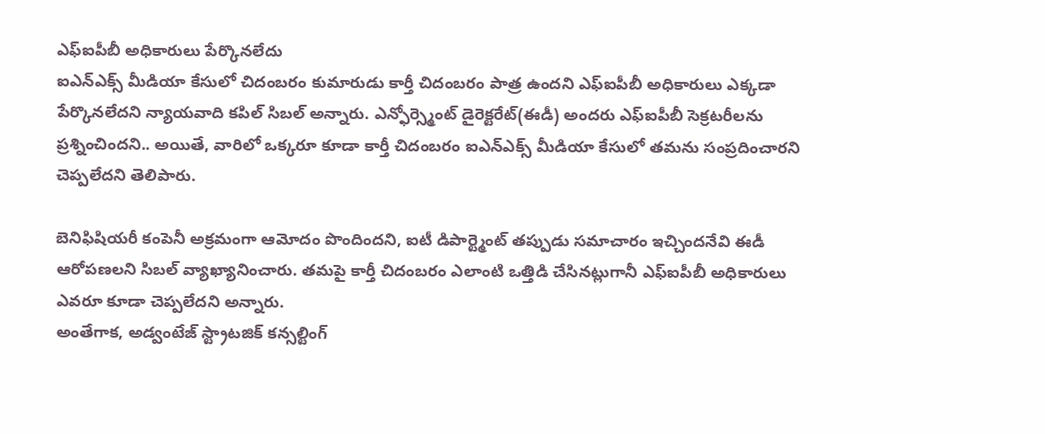ఎఫ్ఐపీబీ అధికారులు పేర్కొనలేదు
ఐఎన్ఎక్స్ మీడియా కేసులో చిదంబరం కుమారుడు కార్తీ చిదంబరం పాత్ర ఉందని ఎఫ్ఐపీబీ అధికారులు ఎక్కడా పేర్కొనలేదని న్యాయవాది కపిల్ సిబల్ అన్నారు. ఎన్ఫోర్స్మెంట్ డైరెక్టరేట్(ఈడీ) అందరు ఎఫ్ఐపీబీ సెక్రటరీలను ప్రశ్నించిందని.. అయితే, వారిలో ఒక్కరూ కూడా కార్తీ చిదంబరం ఐఎన్ఎక్స్ మీడియా కేసులో తమను సంప్రదించారని చెప్పలేదని తెలిపారు.

బెనిఫిషియరీ కంపెనీ అక్రమంగా ఆమోదం పొందిందని, ఐటీ డిపార్ట్మెంట్ తప్పుడు సమాచారం ఇచ్చిందనేవి ఈడీ ఆరోపణలని సిబల్ వ్యాఖ్యానించారు. తమపై కార్తీ చిదంబరం ఎలాంటి ఒత్తిడి చేసినట్లుగానీ ఎఫ్ఐపీబీ అధికారులు ఎవరూ కూడా చెప్పలేదని అన్నారు.
అంతేగాక, అడ్వంటేజ్ స్ట్రాటజిక్ కన్సల్టింగ్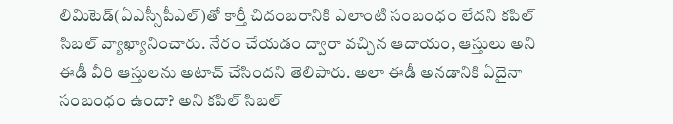లిమిటెడ్(ఏఎస్సీపీఎల్)తో కార్తీ చిదంబరానికి ఎలాంటి సంబంధం లేదని కపిల్ సిబల్ వ్యాఖ్యానించారు. నేరం చేయడం ద్వారా వచ్చిన ఆదాయం, ఆస్తులు అని ఈడీ వీరి ఆస్తులను అటాచ్ చేసిందని తెలిపారు. అలా ఈడీ అనడానికి ఏదైనా సంబంధం ఉందా? అని కపిల్ సిబల్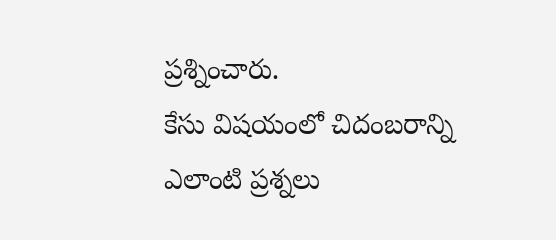ప్రశ్నించారు.
కేసు విషయంలో చిదంబరాన్ని ఎలాంటి ప్రశ్నలు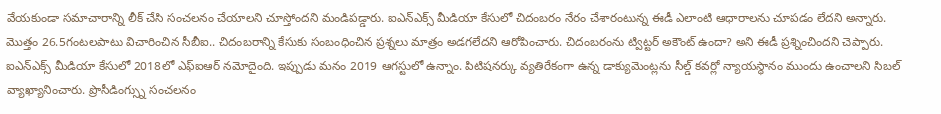వేయకుండా సమాచారాన్ని లీక్ చేసి సంచలనం చేయాలని చూస్తోందని మండిపడ్డారు. ఐఎన్ఎక్స్ మీడియా కేసులో చిదంబరం నేరం చేశారంటున్న ఈడీ ఎలాంటి ఆధారాలను చూపడం లేదని అన్నారు. మొత్తం 26.5గంటలపాటు విచారించిన సీబీఐ.. చిదంబరాన్ని కేసుకు సంబంధించిన ప్రశ్నలు మాత్రం అడగలేదని ఆరోపించారు. చిదంబరంను ట్విట్టర్ అకౌంట్ ఉందా? అని ఈడీ ప్రశ్నించిందని చెప్పారు.
ఐఎన్ఎక్స్ మీడియా కేసులో 2018లో ఎఫ్ఐఆర్ నమోదైంది. ఇప్పుడు మనం 2019 ఆగస్టులో ఉన్నాం. పిటిషనర్కు వ్యతిరేకంగా ఉన్న డాక్యుమెంట్లను సీల్డ్ కవర్లో న్యాయస్థానం ముందు ఉంచాలని సిబల్ వ్యాఖ్యానించారు. ప్రొసీడింగ్స్ను సంచలనం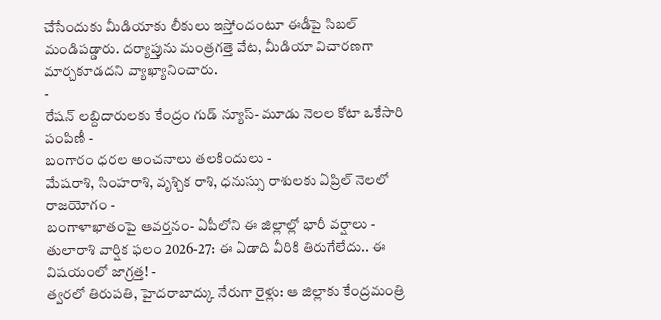చేసేందుకు మీడియాకు లీకులు ఇస్తోందంటూ ఈడీపై సిబల్ మండిపడ్డారు. దర్యాప్తును మంత్రగత్తె వేట, మీడియా విచారణగా మార్చకూడదని వ్యాఖ్యానించారు.
-
రేషన్ లబ్దిదారులకు కేంద్రం గుడ్ న్యూస్- మూడు నెలల కోటా ఒకేసారి పంపిణీ -
బంగారం ధరల అంచనాలు తలకిందులు -
మేషరాశి, సింహరాశి, వృశ్చిక రాశి, ధనుస్సు రాశులకు ఏప్రిల్ నెలలో రాజయోగం -
బంగాళాఖాతంపై ఆవర్తనం- ఏపీలోని ఈ జిల్లాల్లో భారీ వర్షాలు -
తులారాశి వార్షిక ఫలం 2026-27: ఈ ఏడాది వీరికి తిరుగేలేదు.. ఈ విషయంలో జాగ్రత్త! -
త్వరలో తిరుపతి, హైదరాబాద్కు నేరుగా రైళ్లు: ఆ జిల్లాకు కేంద్రమంత్రి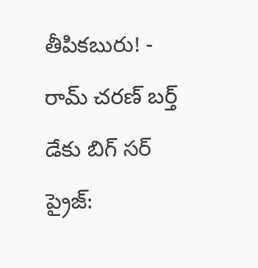తీపికబురు! -
రామ్ చరణ్ బర్త్ డేకు బిగ్ సర్ ప్రైజ్: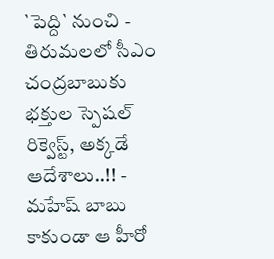`పెద్ది` నుంచి -
తిరుమలలో సీఎం చంద్రబాబుకు భక్తుల స్పెషల్ రిక్వెస్ట్, అక్కడే ఆదేశాలు..!! -
మహేష్ బాబు కాకుండా ఆ హీరో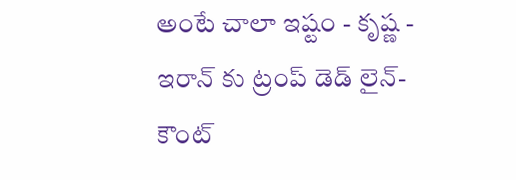అంటే చాలా ఇష్టం - కృష్ణ -
ఇరాన్ కు ట్రంప్ డెడ్ లైన్- కౌంట్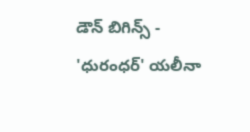డౌన్ బిగిన్స్ -
'ధురంధర్' యలీనా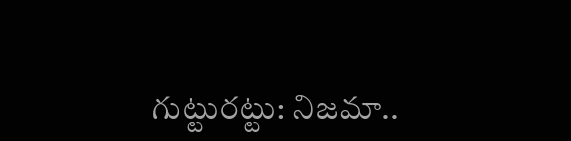గుట్టురట్టు: నిజమా..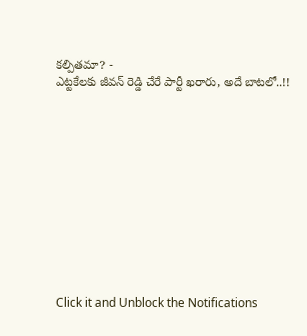కల్పితమా? -
ఎట్టకేలకు జీవన్ రెడ్డి చేరే పార్టీ ఖరారు, అదే బాటలో..!!












Click it and Unblock the Notifications